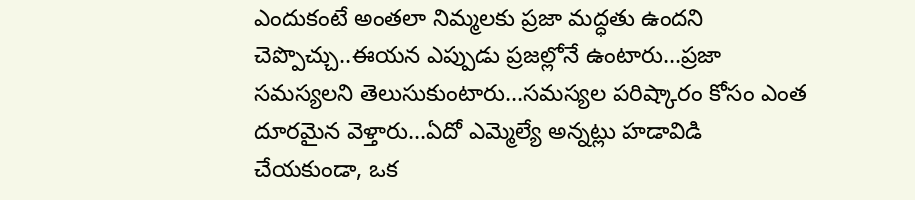ఎందుకంటే అంతలా నిమ్మలకు ప్రజా మద్ధతు ఉందని చెప్పొచ్చు..ఈయన ఎప్పుడు ప్రజల్లోనే ఉంటారు...ప్రజా సమస్యలని తెలుసుకుంటారు...సమస్యల పరిష్కారం కోసం ఎంత దూరమైన వెళ్తారు...ఏదో ఎమ్మెల్యే అన్నట్లు హడావిడి చేయకుండా, ఒక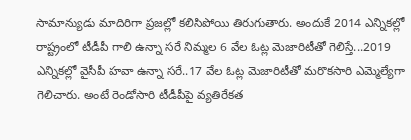సామాన్యుడు మాదిరిగా ప్రజల్లో కలిసిపోయి తిరుగుతారు. అందుకే 2014 ఎన్నికల్లో రాష్ట్రంలో టీడీపీ గాలి ఉన్నా సరే నిమ్మల 6 వేల ఓట్ల మెజారిటీతో గెలిస్తే...2019 ఎన్నికల్లో వైసీపీ హవా ఉన్నా సరే..17 వేల ఓట్ల మెజారిటీతో మరొకసారి ఎమ్మెల్యేగా గెలిచారు. అంటే రెండోసారి టీడీపీపై వ్యతిరేకత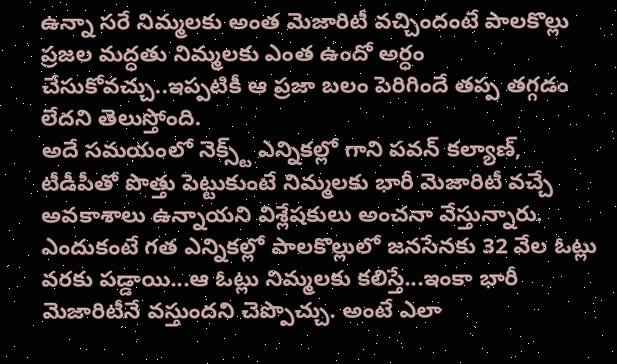ఉన్నా సరే నిమ్మలకు అంత మెజారిటీ వచ్చిందంటే పాలకొల్లు ప్రజల మద్ధతు నిమ్మలకు ఎంత ఉందో అర్ధం చేసుకోవచ్చు..ఇప్పటికీ ఆ ప్రజా బలం పెరిగిందే తప్ప తగ్గడం లేదని తెలుస్తోంది.
అదే సమయంలో నెక్స్ట్ ఎన్నికల్లో గాని పవన్ కల్యాణ్, టీడీపీతో పొత్తు పెట్టుకుంటే నిమ్మలకు భారీ మెజారిటీ వచ్చే అవకాశాలు ఉన్నాయని విశ్లేషకులు అంచనా వేస్తున్నారు. ఎందుకంటే గత ఎన్నికల్లో పాలకొల్లులో జనసేనకు 32 వేల ఓట్లు వరకు పడ్డాయి...ఆ ఓట్లు నిమ్మలకు కలిస్తే...ఇంకా భారీ మెజారిటీనే వస్తుందని చెప్పొచ్చు. అంటే ఎలా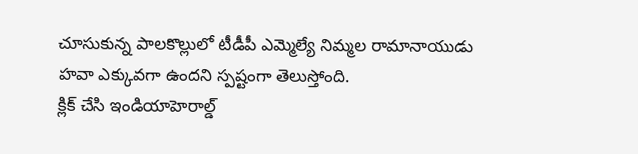చూసుకున్న పాలకొల్లులో టీడీపీ ఎమ్మెల్యే నిమ్మల రామానాయుడు హవా ఎక్కువగా ఉందని స్పష్టంగా తెలుస్తోంది.
క్లిక్ చేసి ఇండియాహెరాల్డ్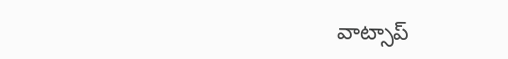వాట్సాప్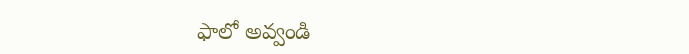ఫాలో అవ్వండి